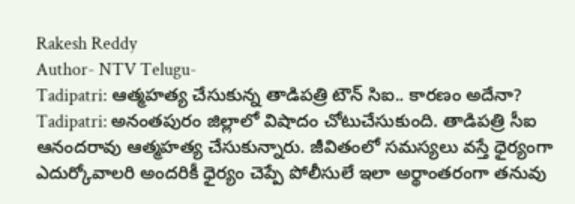Rakesh Reddy
Author- NTV Telugu-
Tadipatri: ఆత్మహత్య చేసుకున్న తాడిపత్రి టౌన్ సిఐ.. కారణం అదేనా?
Tadipatri: అనంతపురం జిల్లాలో విషాదం చోటుచేసుకుంది. తాడిపత్రి సీఐ ఆనందరావు ఆత్మహత్య చేసుకున్నారు. జీవితంలో సమస్యలు వస్తే ధైర్యంగా ఎదుర్కోవాలరి అందరికీ ధైర్యం చెప్పే పోలీసులే ఇలా అర్థాంతరంగా తనువు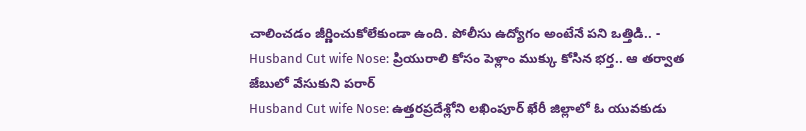చాలించడం జీర్ణించుకోలేకుండా ఉంది. పోలీసు ఉద్యోగం అంటేనే పని ఒత్తిడి.. -
Husband Cut wife Nose: ప్రియురాలి కోసం పెళ్లాం ముక్కు కోసిన భర్త.. ఆ తర్వాత జేబులో వేసుకుని పరార్
Husband Cut wife Nose: ఉత్తరప్రదేశ్లోని లఖింపూర్ ఖేరీ జిల్లాలో ఓ యువకుడు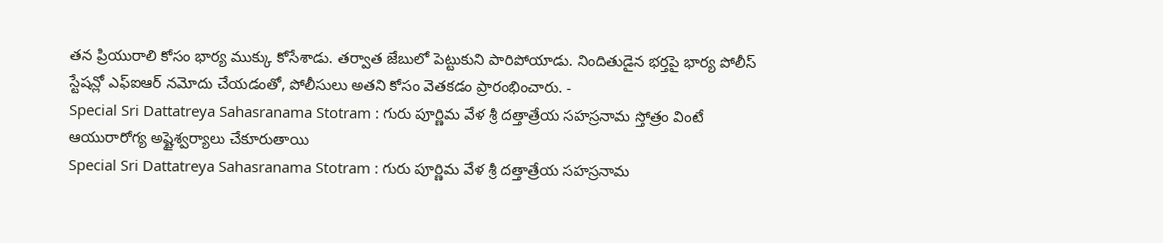తన ప్రియురాలి కోసం భార్య ముక్కు కోసేశాడు. తర్వాత జేబులో పెట్టుకుని పారిపోయాడు. నిందితుడైన భర్తపై భార్య పోలీస్ స్టేషన్లో ఎఫ్ఐఆర్ నమోదు చేయడంతో, పోలీసులు అతని కోసం వెతకడం ప్రారంభించారు. -
Special Sri Dattatreya Sahasranama Stotram : గురు పూర్ణిమ వేళ శ్రీ దత్తాత్రేయ సహస్రనామ స్తోత్రం వింటే ఆయురారోగ్య అష్టైశ్వర్యాలు చేకూరుతాయి
Special Sri Dattatreya Sahasranama Stotram : గురు పూర్ణిమ వేళ శ్రీ దత్తాత్రేయ సహస్రనామ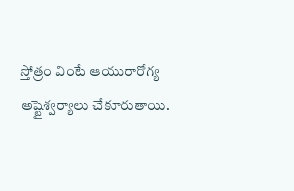స్తోత్రం వింటే ఆయురారోగ్య అష్టైశ్వర్యాలు చేకూరుతాయి.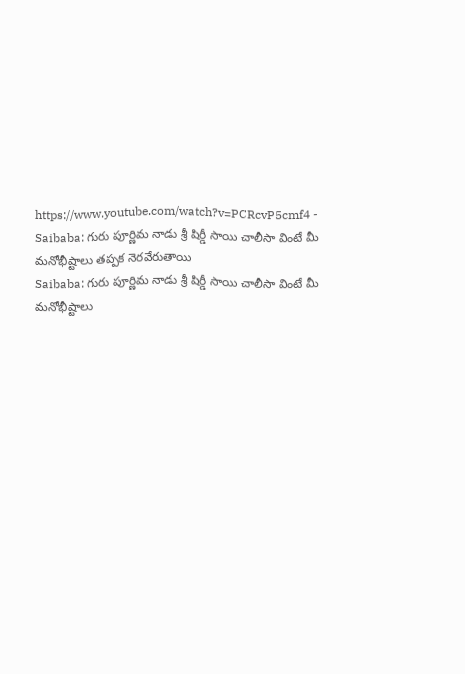https://www.youtube.com/watch?v=PCRcvP5cmf4 -
Saibaba: గురు పూర్ణిమ నాడు శ్రీ షిర్డీ సాయి చాలీసా వింటే మీ మనోభీష్టాలు తప్పక నెరవేరుతాయి
Saibaba: గురు పూర్ణిమ నాడు శ్రీ షిర్డీ సాయి చాలీసా వింటే మీ మనోభీష్టాలు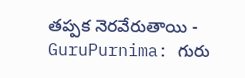తప్పక నెరవేరుతాయి -
GuruPurnima: గురు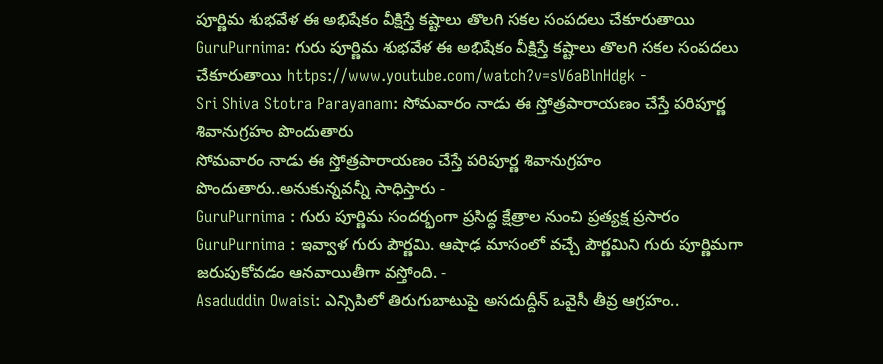పూర్ణిమ శుభవేళ ఈ అభిషేకం వీక్షిస్తే కష్టాలు తొలగి సకల సంపదలు చేకూరుతాయి
GuruPurnima: గురు పూర్ణిమ శుభవేళ ఈ అభిషేకం వీక్షిస్తే కష్టాలు తొలగి సకల సంపదలు చేకూరుతాయి https://www.youtube.com/watch?v=sV6aBlnHdgk -
Sri Shiva Stotra Parayanam: సోమవారం నాడు ఈ స్తోత్రపారాయణం చేస్తే పరిపూర్ణ శివానుగ్రహం పొందుతారు
సోమవారం నాడు ఈ స్తోత్రపారాయణం చేస్తే పరిపూర్ణ శివానుగ్రహం పొందుతారు..అనుకున్నవన్నీ సాధిస్తారు -
GuruPurnima : గురు పూర్ణిమ సందర్భంగా ప్రసిద్ధ క్షేత్రాల నుంచి ప్రత్యక్ష ప్రసారం
GuruPurnima : ఇవ్వాళ గురు పౌర్ణమి. ఆషాఢ మాసంలో వచ్చే పౌర్ణమిని గురు పూర్ణిమగా జరుపుకోవడం ఆనవాయితీగా వస్తోంది. -
Asaduddin Owaisi: ఎన్సిపిలో తిరుగుబాటుపై అసదుద్దీన్ ఒవైసీ తీవ్ర ఆగ్రహం..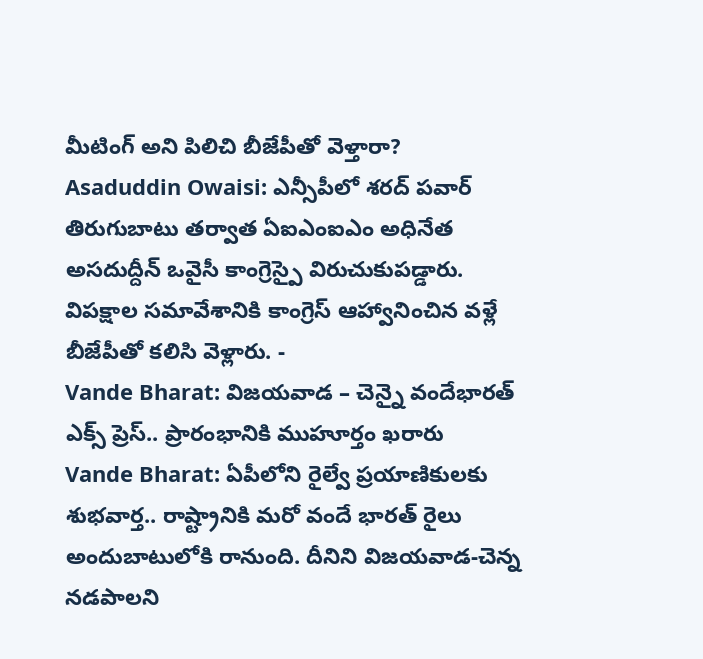మీటింగ్ అని పిలిచి బీజేపీతో వెళ్తారా?
Asaduddin Owaisi: ఎన్సీపీలో శరద్ పవార్ తిరుగుబాటు తర్వాత ఏఐఎంఐఎం అధినేత అసదుద్దీన్ ఒవైసీ కాంగ్రెస్పై విరుచుకుపడ్డారు. విపక్షాల సమావేశానికి కాంగ్రెస్ ఆహ్వానించిన వళ్లే బీజేపీతో కలిసి వెళ్లారు. -
Vande Bharat: విజయవాడ – చెన్నై వందేభారత్ ఎక్స్ ప్రెస్.. ప్రారంభానికి ముహూర్తం ఖరారు
Vande Bharat: ఏపీలోని రైల్వే ప్రయాణికులకు శుభవార్త.. రాష్ట్రానికి మరో వందే భారత్ రైలు అందుబాటులోకి రానుంది. దీనిని విజయవాడ-చెన్న నడపాలని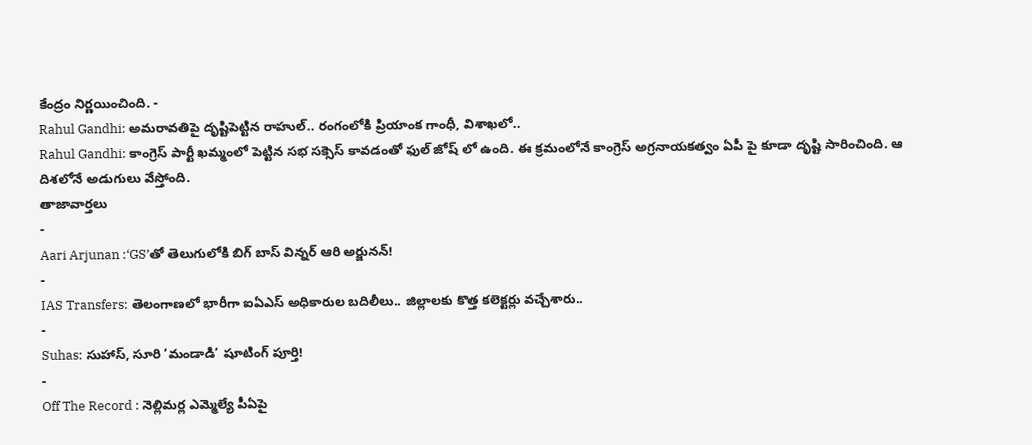కేంద్రం నిర్ణయించింది. -
Rahul Gandhi: అమరావతిపై దృష్టిపెట్టిన రాహుల్.. రంగంలోకి ప్రియాంక గాంధీ, విశాఖలో..
Rahul Gandhi: కాంగ్రెస్ పార్టీ ఖమ్మంలో పెట్టిన సభ సక్సెస్ కావడంతో ఫుల్ జోష్ లో ఉంది. ఈ క్రమంలోనే కాంగ్రెస్ అగ్రనాయకత్వం ఏపీ పై కూడా దృష్టి సారించింది. ఆ దిశలోనే అడుగులు వేస్తోంది.
తాజావార్తలు
-
Aari Arjunan :‘GS’తో తెలుగులోకి బిగ్ బాస్ విన్నర్ ఆరి అర్జునన్!
-
IAS Transfers: తెలంగాణలో భారీగా ఐఏఎస్ అధికారుల బదిలీలు.. జిల్లాలకు కొత్త కలెక్టర్లు వచ్చేశారు..
-
Suhas: సుహాస్, సూరి ‘మండాడి’ షూటింగ్ పూర్తి!
-
Off The Record : నెల్లిమర్ల ఎమ్మెల్యే పీఏపై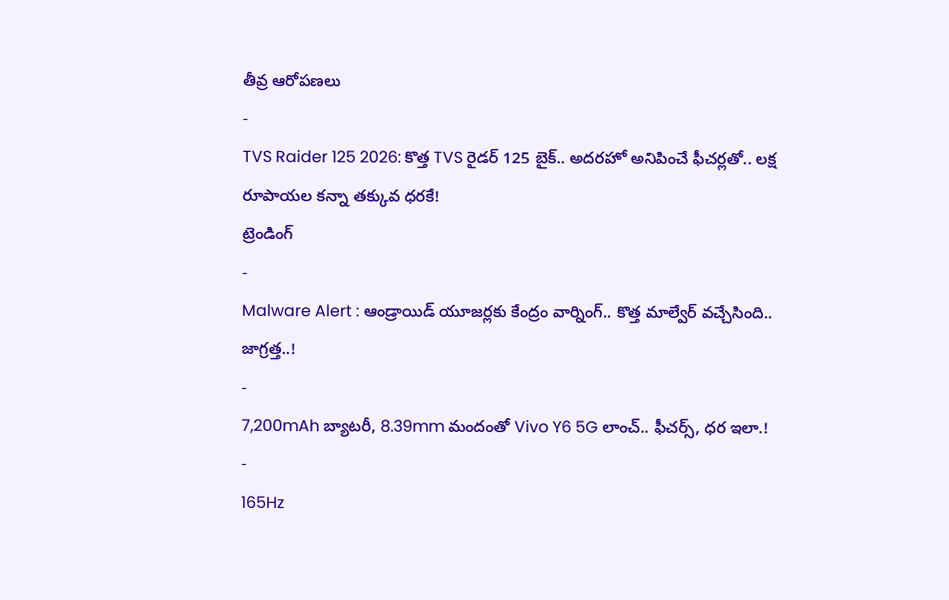తీవ్ర ఆరోపణలు
-
TVS Raider 125 2026: కొత్త TVS రైడర్ 125 బైక్.. అదరహో అనిపించే ఫీచర్లతో.. లక్ష రూపాయల కన్నా తక్కువ ధరకే!
ట్రెండింగ్
-
Malware Alert : ఆండ్రాయిడ్ యూజర్లకు కేంద్రం వార్నింగ్.. కొత్త మాల్వేర్ వచ్చేసింది.. జాగ్రత్త..!
-
7,200mAh బ్యాటరీ, 8.39mm మందంతో Vivo Y6 5G లాంచ్.. ఫీచర్స్, ధర ఇలా.!
-
165Hz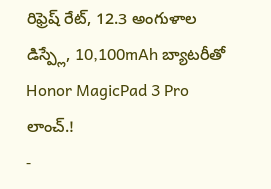రిఫ్రెష్ రేట్, 12.3 అంగుళాల డిస్ప్లే, 10,100mAh బ్యాటరీతో Honor MagicPad 3 Pro లాంచ్.!
-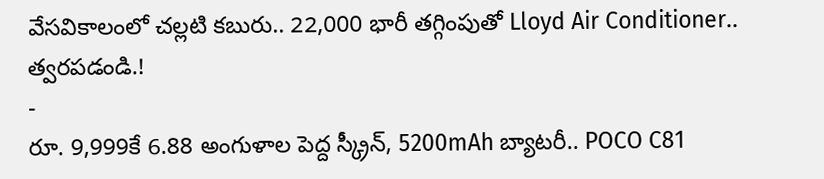వేసవికాలంలో చల్లటి కబురు.. 22,000 భారీ తగ్గింపుతో Lloyd Air Conditioner.. త్వరపడండి.!
-
రూ. 9,999కే 6.88 అంగుళాల పెద్ద స్క్రీన్, 5200mAh బ్యాటరీ.. POCO C81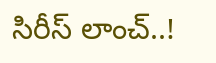సిరీస్ లాంచ్..!